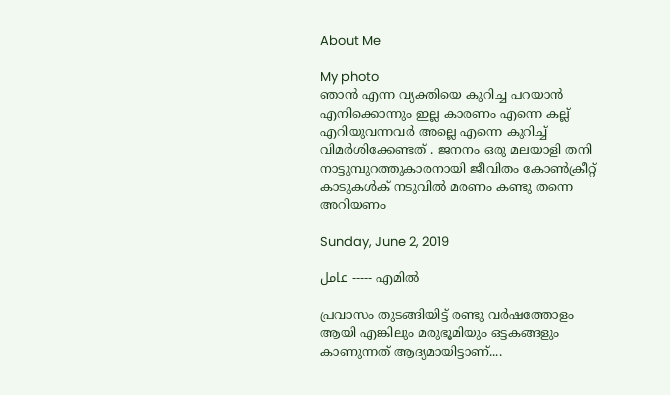About Me

My photo
ഞാൻ എന്ന വ്യക്തിയെ കുറിച്ച പറയാൻ എനിക്കൊന്നും ഇല്ല കാരണം എന്നെ കല്ല് എറിയുവന്നവർ അല്ലെ എന്നെ കുറിച്ച് വിമർശിക്കേണ്ടത് . ജനനം ഒരു മലയാളി തനി നാട്ടുമ്പുറത്തുകാരനായി ജീവിതം കോൺക്രീറ്റ് കാടുകൾക് നടുവിൽ മരണം കണ്ടു തന്നെ അറിയണം

Sunday, June 2, 2019

عامل ----- എമിൽ

പ്രവാസം തുടങ്ങിയിട്ട് രണ്ടു വർഷത്തോളം ആയി എങ്കിലും മരുഭൂമിയും ഒട്ടകങ്ങളും കാണുന്നത് ആദ്യമായിട്ടാണ്....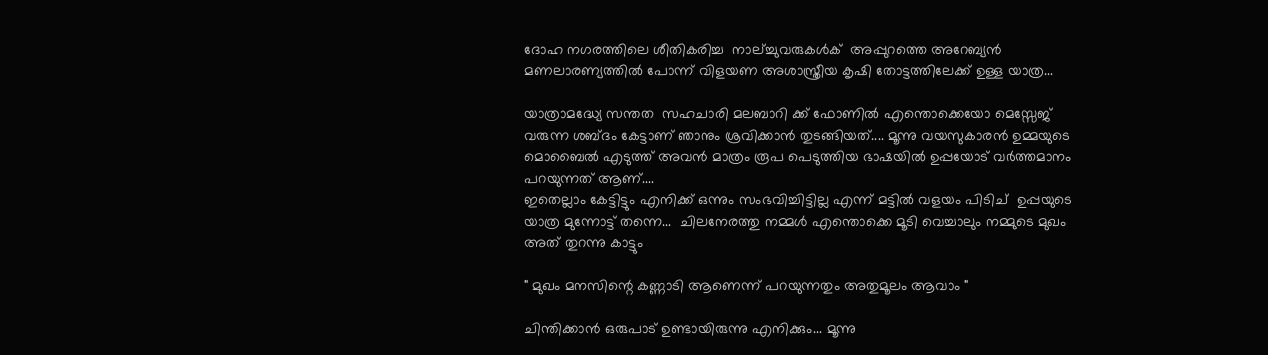ദോഹ നഗരത്തിലെ ശീതികരിച്ച  നാല്ച്ചുവരുകൾക്  അപ്പുറത്തെ അറേബ്യൻ മണലാരണ്യത്തിൽ പോന്ന് വിളയണ അശാസ്ത്രീയ കൃഷി തോട്ടത്തിലേക്ക് ഉള്ള യാത്ര...

യാത്രാമദ്ധ്യേ സന്തത  സഹചാരി മലബാറി ക്ക് ഫോണിൽ എന്തൊക്കെയോ മെസ്സേജ് വരുന്ന ശബ്ദം കേട്ടാണ് ഞാനും ശ്രവിക്കാൻ തുടങ്ങിയത്.... മൂന്നു വയസുകാരൻ ഉമ്മയുടെ മൊബൈൽ എടുത്ത് അവൻ മാത്രം രൂപ പെടുത്തിയ ഭാഷയിൽ ഉപ്പയോട് വർത്തമാനം പറയുന്നത് ആണ്....
ഇതെല്ലാം കേട്ടിട്ടും എനിക്ക് ഒന്നും സംഭവിച്ചിട്ടില്ല എന്ന് മട്ടിൽ വളയം പിടിച്  ഉപ്പയുടെ യാത്ര മുന്നോട്ട് തന്നെ...  ചിലനേരത്തു നമ്മൾ എന്തൊക്കെ മൂടി വെച്ചാലും നമ്മുടെ മുഖം അത് തുറന്നു കാട്ടും

" മുഖം മനസിന്റെ കണ്ണാടി ആണെന്ന് പറയുന്നതും അതുമൂലം ആവാം "

ചിന്തിക്കാൻ ഒരുപാട് ഉണ്ടായിരുന്നു എനിക്കും... മൂന്നു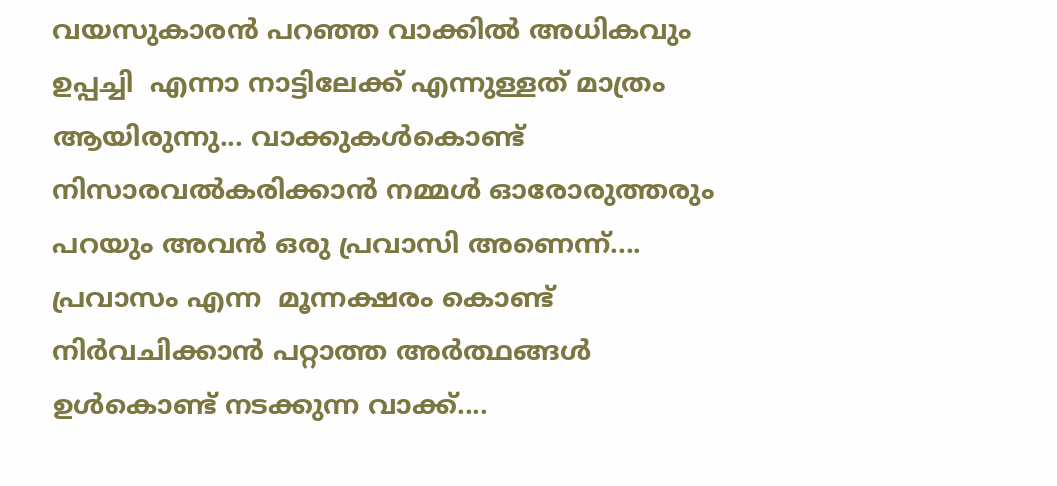വയസുകാരൻ പറഞ്ഞ വാക്കിൽ അധികവും ഉപ്പച്ചി  എന്നാ നാട്ടിലേക്ക് എന്നുള്ളത് മാത്രം ആയിരുന്നു... വാക്കുകൾകൊണ്ട് നിസാരവൽകരിക്കാൻ നമ്മൾ ഓരോരുത്തരും പറയും അവൻ ഒരു പ്രവാസി അണെന്ന്....
പ്രവാസം എന്ന  മൂന്നക്ഷരം കൊണ്ട് നിർവചിക്കാൻ പറ്റാത്ത അർത്ഥങ്ങൾ ഉൾകൊണ്ട് നടക്കുന്ന വാക്ക്....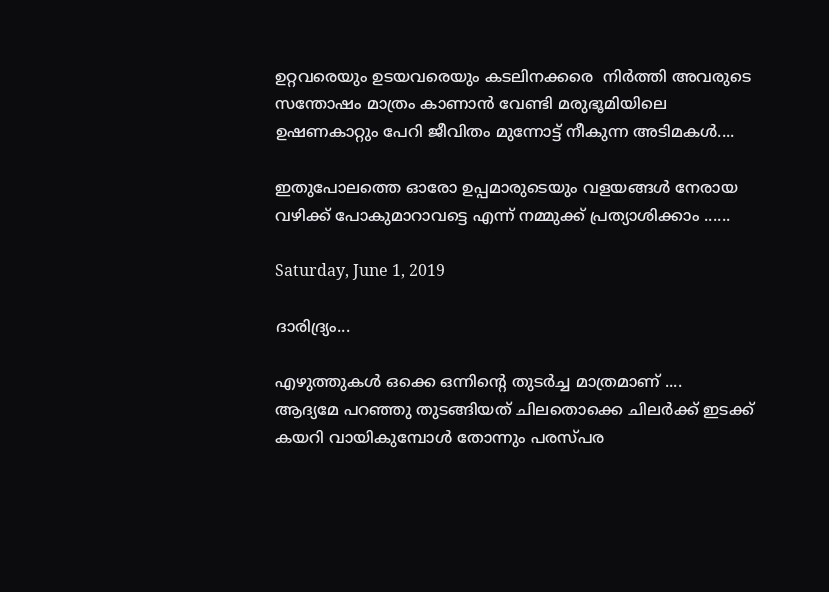ഉറ്റവരെയും ഉടയവരെയും കടലിനക്കരെ  നിർത്തി അവരുടെ സന്തോഷം മാത്രം കാണാൻ വേണ്ടി മരുഭൂമിയിലെ ഉഷണകാറ്റും പേറി ജീവിതം മുന്നോട്ട് നീകുന്ന അടിമകൾ....

ഇതുപോലത്തെ ഓരോ ഉപ്പമാരുടെയും വളയങ്ങൾ നേരായ വഴിക്ക് പോകുമാറാവട്ടെ എന്ന് നമ്മുക്ക് പ്രത്യാശിക്കാം ......

Saturday, June 1, 2019

ദാരിദ്ര്യം...

എഴുത്തുകൾ ഒക്കെ ഒന്നിന്റെ തുടർച്ച മാത്രമാണ് ....
ആദ്യമേ പറഞ്ഞു തുടങ്ങിയത് ചിലതൊക്കെ ചിലർക്ക് ഇടക്ക്‌ കയറി വായികുമ്പോൾ തോന്നും പരസ്പര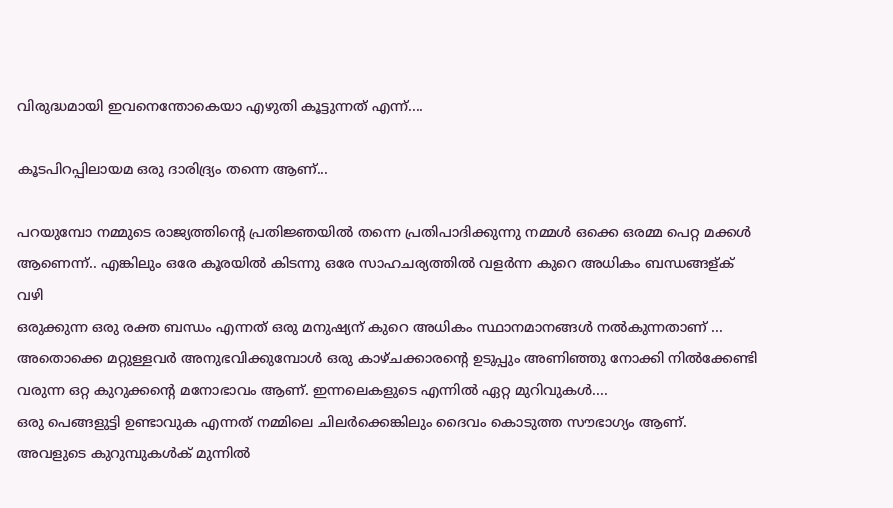വിരുദ്ധമായി ഇവനെന്തോകെയാ എഴുതി കൂട്ടുന്നത് എന്ന്....

കൂടപിറപ്പിലായമ ഒരു ദാരിദ്ര്യം തന്നെ ആണ്...

പറയുമ്പോ നമ്മുടെ രാജ്യത്തിന്റെ പ്രതിജ്ഞയിൽ തന്നെ പ്രതിപാദിക്കുന്നു നമ്മൾ ഒക്കെ ഒരമ്മ പെറ്റ മക്കൾ ആണെന്ന്.. എങ്കിലും ഒരേ കൂരയിൽ കിടന്നു ഒരേ സാഹചര്യത്തിൽ വളർന്ന കുറെ അധികം ബന്ധങ്ങള്ക് വഴി
ഒരുക്കുന്ന ഒരു രക്ത ബന്ധം എന്നത് ഒരു മനുഷ്യന് കുറെ അധികം സ്ഥാനമാനങ്ങൾ നൽകുന്നതാണ് ...
അതൊക്കെ മറ്റുള്ളവർ അനുഭവിക്കുമ്പോൾ ഒരു കാഴ്ചക്കാരന്റെ ഉടുപ്പും അണിഞ്ഞു നോക്കി നിൽക്കേണ്ടി വരുന്ന ഒറ്റ കുറുക്കന്റെ മനോഭാവം ആണ്. ഇന്നലെകളുടെ എന്നിൽ ഏറ്റ മുറിവുകൾ....
ഒരു പെങ്ങളുട്ടി ഉണ്ടാവുക എന്നത് നമ്മിലെ ചിലർക്കെങ്കിലും ദൈവം കൊടുത്ത സൗഭാഗ്യം ആണ്.
അവളുടെ കുറുമ്പുകൾക് മുന്നിൽ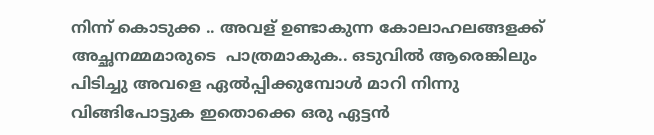നിന്ന് കൊടുക്ക .. അവള് ഉണ്ടാകുന്ന കോലാഹലങ്ങളക്ക് അച്ഛനമ്മമാരുടെ  പാത്രമാകുക.. ഒടുവിൽ ആരെങ്കിലും പിടിച്ചു അവളെ ഏൽപ്പിക്കുമ്പോൾ മാറി നിന്നു വിങ്ങിപോട്ടുക ഇതൊക്കെ ഒരു ഏട്ടൻ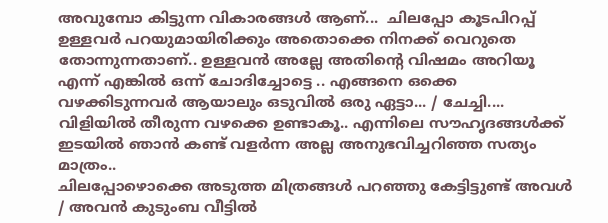അവുമ്പോ കിട്ടുന്ന വികാരങ്ങൾ ആണ്...  ചിലപ്പോ കൂടപിറപ്പ്‌ ഉള്ളവർ പറയുമായിരിക്കും അതൊക്കെ നിനക്ക് വെറുതെ തോന്നുന്നതാണ്.. ഉള്ളവൻ അല്ലേ അതിന്റെ വിഷമം അറിയൂ എന്ന് എങ്കിൽ ഒന്ന് ചോദിച്ചോട്ടെ .. എങ്ങനെ ഒക്കെ വഴക്കിടുന്നവർ ആയാലും ഒടുവിൽ ഒരു ഏട്ടാ... / ചേച്ചി.... വിളിയിൽ തീരുന്ന വഴക്കെ ഉണ്ടാകൂ.. എന്നിലെ സൗഹൃദങ്ങൾക്ക്  ഇടയിൽ ഞാൻ കണ്ട് വളർന്ന അല്ല അനുഭവിച്ചറിഞ്ഞ സത്യം  മാത്രം..
ചിലപ്പോഴൊക്കെ അടുത്ത മിത്രങ്ങൾ പറഞ്ഞു കേട്ടിട്ടുണ്ട് അവൾ / അവൻ കുടുംബ വീട്ടിൽ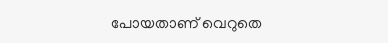പോയതാണ് വെറുതെ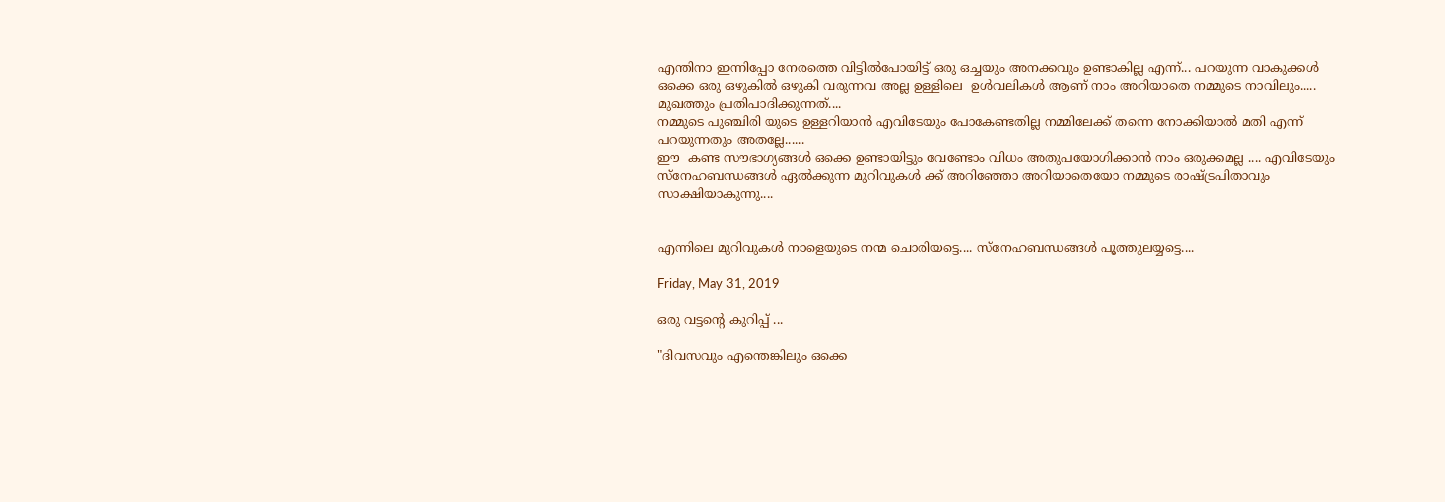എന്തിനാ ഇന്നിപ്പോ നേരത്തെ വിട്ടിൽപോയിട്ട്‌ ഒരു ഒച്ചയും അനക്കവും ഉണ്ടാകില്ല എന്ന്... പറയുന്ന വാകുക്കൾ ഒക്കെ ഒരു ഒഴുകിൽ ഒഴുകി വരുന്നവ അല്ല ഉള്ളിലെ  ഉൾവലികൾ ആണ് നാം അറിയാതെ നമ്മുടെ നാവിലും..... മുഖത്തും പ്രതിപാദിക്കുന്നത്....
നമ്മുടെ പുഞ്ചിരി യുടെ ഉള്ളറിയാൻ എവിടേയും പോകേണ്ടതില്ല നമ്മിലേക്ക് തന്നെ നോക്കിയാൽ മതി എന്ന് പറയുന്നതും അതല്ലേ......
ഈ  കണ്ട സൗഭാഗ്യങ്ങൾ ഒക്കെ ഉണ്ടായിട്ടും വേണ്ടോം വിധം അതുപയോഗിക്കാൻ നാം ഒരുക്കമല്ല .... എവിടേയും സ്നേഹബന്ധങ്ങൾ ഏൽക്കുന്ന മുറിവുകൾ ക്ക് അറിഞ്ഞോ അറിയാതെയോ നമ്മുടെ രാഷ്ട്രപിതാവും സാക്ഷിയാകുന്നു....


എന്നിലെ മുറിവുകൾ നാളെയുടെ നന്മ ചൊരിയട്ടെ.... സ്നേഹബന്ധങ്ങൾ പൂത്തുലയ്യട്ടെ....

Friday, May 31, 2019

ഒരു വട്ടന്റെ കുറിപ്പ് ...

"ദിവസവും എന്തെങ്കിലും ഒക്കെ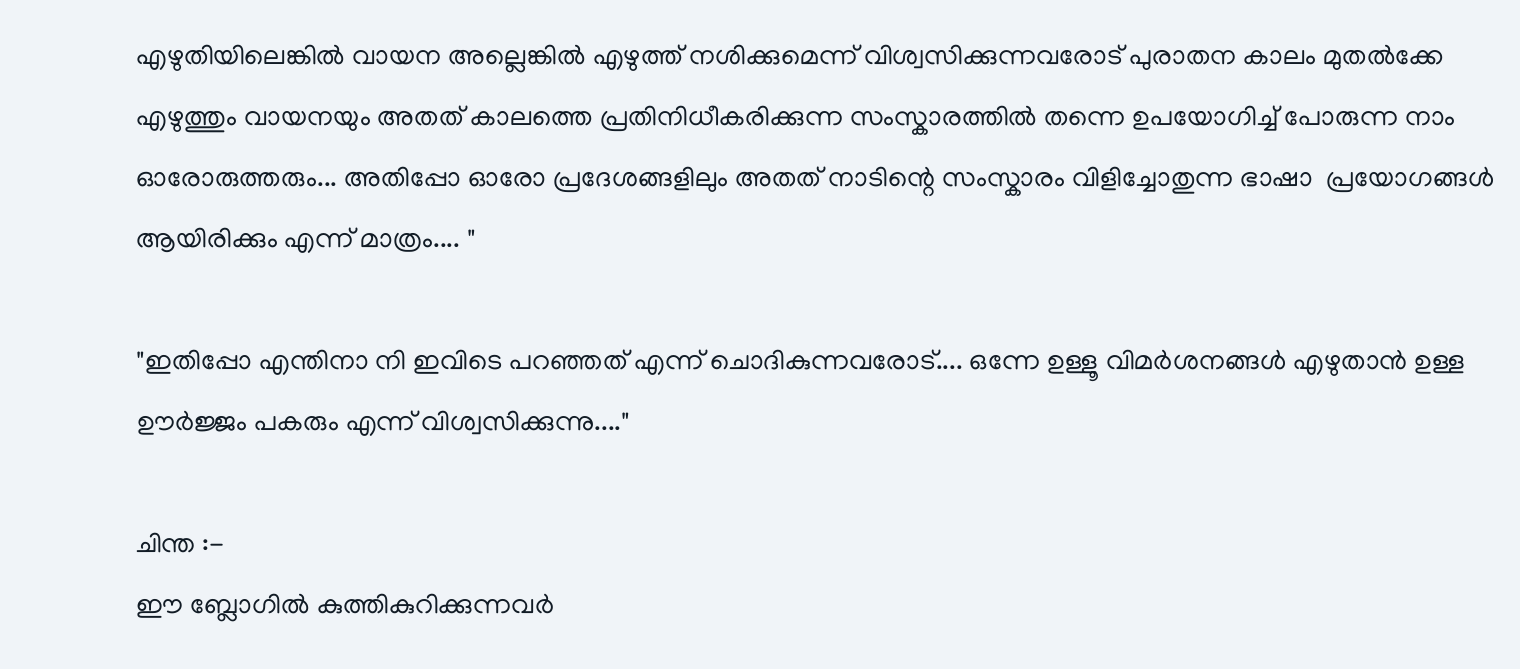എഴുതിയിലെങ്കിൽ വായന അല്ലെങ്കിൽ എഴുത്ത് നശിക്കുമെന്ന് വിശ്വസിക്കുന്നവരോട് പുരാതന കാലം മുതൽക്കേ എഴുത്തും വായനയും അതത് കാലത്തെ പ്രതിനിധീകരിക്കുന്ന സംസ്കാരത്തിൽ തന്നെ ഉപയോഗിച്ച് പോരുന്ന നാം ഓരോരുത്തരും... അതിപ്പോ ഓരോ പ്രദേശങ്ങളിലും അതത് നാടിന്റെ സംസ്കാരം വിളിച്ചോതുന്ന ഭാഷാ  പ്രയോഗങ്ങൾ ആയിരിക്കും എന്ന് മാത്രം.... "

"ഇതിപ്പോ എന്തിനാ നി ഇവിടെ പറഞ്ഞത് എന്ന് ചൊദികുന്നവരോട്.... ഒന്നേ ഉള്ളൂ വിമർശനങ്ങൾ എഴുതാൻ ഉള്ള ഊർജ്ജം പകരും എന്ന് വിശ്വസിക്കുന്നു...."

ചിന്ത :-
ഈ ബ്ലോഗിൽ കുത്തികുറിക്കുന്നവർ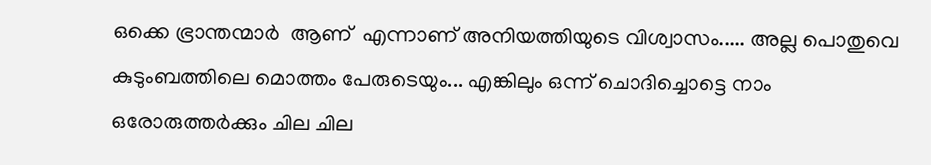ഒക്കെ ഭ്രാന്തന്മാർ  ആണ്  എന്നാണ് അനിയത്തിയുടെ വിശ്വാസം..... അല്ല പൊതുവെ കുടുംബത്തിലെ മൊത്തം പേരുടെയും... എങ്കിലും ഒന്ന് ചൊദിച്ചൊട്ടെ നാം ഒരോരുത്തർക്കും ചില ചില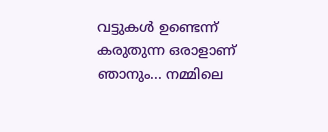വട്ടുകൾ ഉണ്ടെന്ന് കരുതുന്ന ഒരാളാണ് ഞാനും... നമ്മിലെ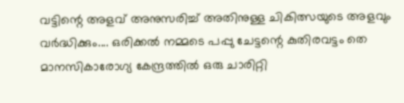വട്ടിന്റെ അളവ് അനുസരിച്ച് അതിനുള്ള ചികിത്സയുടെ അളവും വർദ്ധിക്കും.... ഒരിക്കൽ നമ്മടെ പപ്പു ചേട്ടന്റെ കുതിരവട്ടം തെ മാനസികാരോഗ്യ കേന്ദ്രത്തിൽ ഒരു ചാരിറ്റി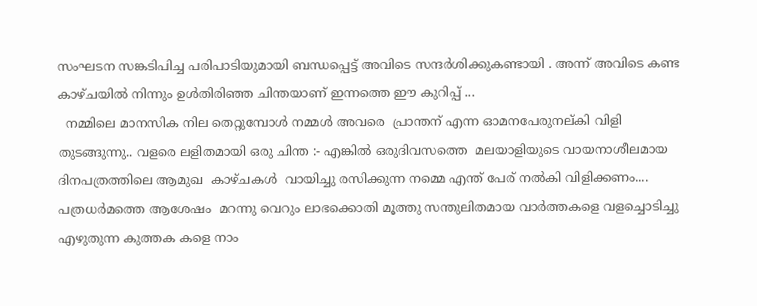സംഘടന സങ്കടിപിച്ച പരിപാടിയുമായി ബന്ധപ്പെട്ട് അവിടെ സന്ദർശിക്കുകണ്ടായി . അന്ന് അവിടെ കണ്ട കാഴ്ചയിൽ നിന്നും ഉൾതിരിഞ്ഞ ചിന്തയാണ് ഇന്നത്തെ ഈ കുറിപ്പ് ...
  നമ്മിലെ മാനസിക നില തെറ്റുമ്പോൾ നമ്മൾ അവരെ  പ്രാന്തന് എന്ന ഓമനപേരുനല്കി വിളി തുടങ്ങുന്നു.. വളരെ ലളിതമായി ഒരു ചിന്ത :- എങ്കിൽ ഒരുദിവസത്തെ  മലയാളിയുടെ വായനാശീലമായ ദിനപത്രത്തിലെ ആമുഖ  കാഴ്ചകൾ  വായിച്ചു രസിക്കുന്ന നമ്മെ എന്ത് പേര് നൽകി വിളിക്കണം.... പത്രധർമത്തെ ആശേഷം  മറന്നു വെറും ലാഭക്കൊതി മൂത്തു സന്തുലിതമായ വാർത്തകളെ വളച്ചൊടിച്ചു എഴുതുന്ന കുത്തക കളെ നാം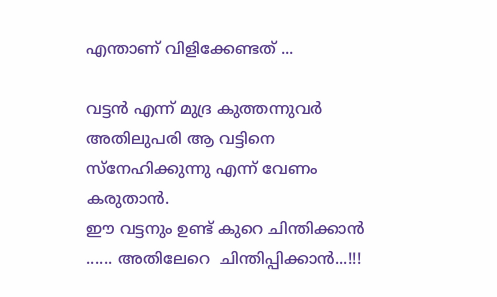എന്താണ് വിളിക്കേണ്ടത് ...

വട്ടൻ എന്ന് മുദ്ര കുത്തന്നുവർ അതിലുപരി ആ വട്ടിനെ സ്നേഹിക്കുന്നു എന്ന് വേണം കരുതാൻ.
ഈ വട്ടനും ഉണ്ട് കുറെ ചിന്തിക്കാൻ ...... അതിലേറെ  ചിന്തിപ്പിക്കാൻ...!!!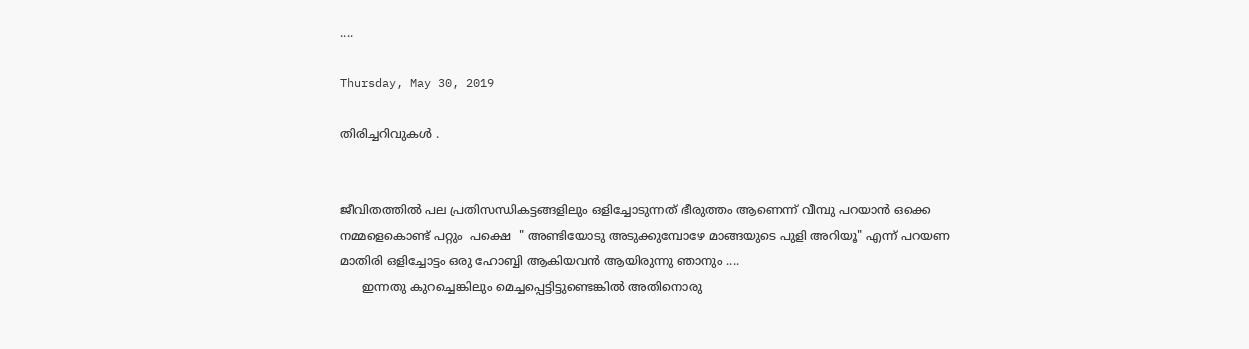....

Thursday, May 30, 2019

തിരിച്ചറിവുകൾ .


ജീവിതത്തിൽ പല പ്രതിസന്ധികട്ടങ്ങളിലും ഒളിച്ചോടുന്നത് ഭീരുത്തം ആണെന്ന് വീമ്പു പറയാൻ ഒക്കെ നമ്മളെകൊണ്ട് പറ്റും  പക്ഷെ  " അണ്ടിയോടു അടുക്കുമ്പോഴേ മാങ്ങയുടെ പുളി അറിയൂ" എന്ന് പറയണ മാതിരി ഒളിച്ചോട്ടം ഒരു ഹോബ്ബി ആകിയവൻ ആയിരുന്നു ഞാനും ....
      ഇന്നതു കുറച്ചെങ്കിലും മെച്ചപ്പെട്ടിട്ടുണ്ടെങ്കിൽ അതിനൊരു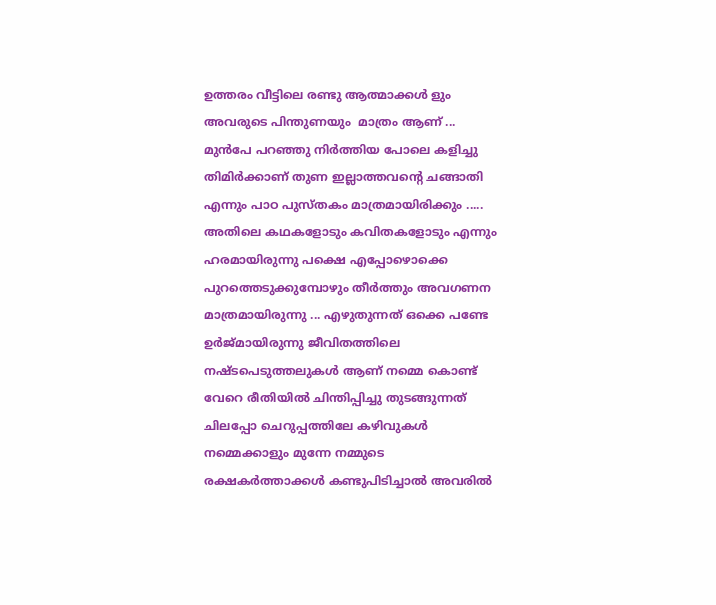ഉത്തരം വീട്ടിലെ രണ്ടു ആത്മാക്കൾ ളും  അവരുടെ പിന്തുണയും  മാത്രം ആണ് ...  മുൻപേ പറഞ്ഞു നിർത്തിയ പോലെ കളിച്ചു തിമിർക്കാണ് തുണ ഇല്ലാത്തവന്റെ ചങ്ങാതി എന്നും പാഠ പുസ്തകം മാത്രമായിരിക്കും ..... അതിലെ കഥകളോടും കവിതകളോടും എന്നും ഹരമായിരുന്നു പക്ഷെ എപ്പോഴൊക്കെ പുറത്തെടുക്കുമ്പോഴും തീർത്തും അവഗണന മാത്രമായിരുന്നു ... എഴുതുന്നത് ഒക്കെ പണ്ടേ ഉർജ്‌മായിരുന്നു ജീവിതത്തിലെ നഷ്ടപെടുത്തലുകൾ ആണ് നമ്മെ കൊണ്ട് വേറെ രീതിയിൽ ചിന്തിപ്പിച്ചു തുടങ്ങുന്നത് ചിലപ്പോ ചെറുപ്പത്തിലേ കഴിവുകൾ നമ്മെക്കാളും മുന്നേ നമ്മുടെ രക്ഷകർത്താക്കൾ കണ്ടുപിടിച്ചാൽ അവരിൽ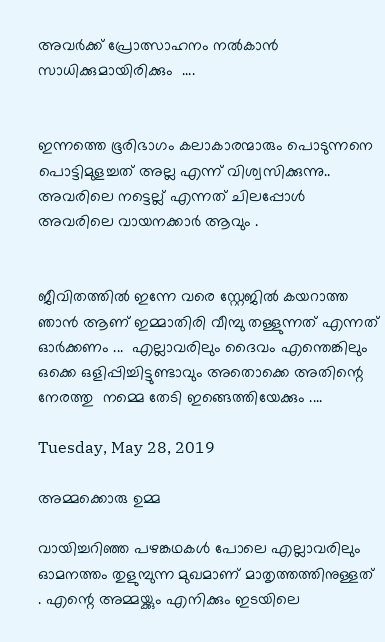അവർക്ക് പ്രോത്സാഹനം നൽകാൻ സാധിക്കുമായിരിക്കും  ....


ഇന്നത്തെ ഭൂരിഭാഗം കലാകാരന്മാരും പൊടുന്നനെ പൊട്ടിമുളച്ചത് അല്ല എന്ന് വിശ്വസിക്കുന്നു.. അവരിലെ നട്ടെല്ല് എന്നത് ചിലപ്പോൾ അവരിലെ വായനക്കാർ ആവും .


ജീവിതത്തിൽ ഇന്നേ വരെ സ്റ്റേജിൽ കയറാത്ത ഞാൻ ആണ് ഇമ്മാതിരി വീമ്പു തള്ളുന്നത് എന്നത് ഓർക്കണം ...  എല്ലാവരിലും ദൈവം എന്തെങ്കിലും ഒക്കെ ഒളിപ്പിച്ചിട്ടുണ്ടാവും അതൊക്കെ അതിന്റെ നേരത്തു  നമ്മെ തേടി ഇങ്ങെത്തിയേക്കും ....

Tuesday, May 28, 2019

അമ്മക്കൊരു ഉമ്മ

വായിച്ചറിഞ്ഞ പഴങ്കഥകൾ പോലെ എല്ലാവരിലും ഓമനത്തം തുളുമ്പുന്ന മുഖമാണ് മാതൃത്തത്തിനുള്ളത് . എന്റെ അമ്മയ്ക്കും എനിക്കും ഇടയിലെ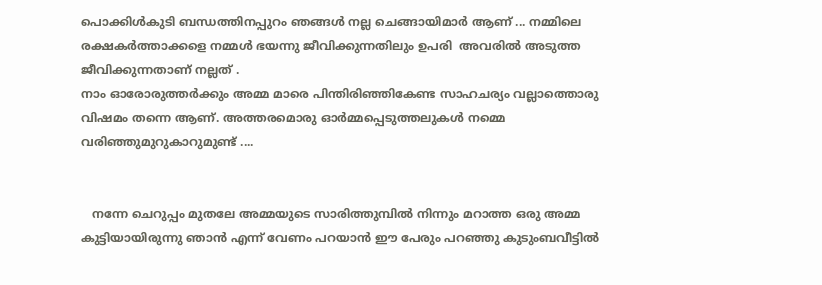പൊക്കിൾകുടി ബന്ധത്തിനപ്പുറം ഞങ്ങൾ നല്ല ചെങ്ങായിമാർ ആണ് ... നമ്മിലെ രക്ഷകർത്താക്കളെ നമ്മൾ ഭയന്നു ജീവിക്കുന്നതിലും ഉപരി  അവരിൽ അടുത്ത ജീവിക്കുന്നതാണ് നല്ലത് .
നാം ഓരോരുത്തർക്കും അമ്മ മാരെ പിന്തിരിഞ്ഞികേണ്ട സാഹചര്യം വല്ലാത്തൊരു വിഷമം തന്നെ ആണ്. അത്തരമൊരു ഓർമ്മപ്പെടുത്തലുകൾ നമ്മെ വരിഞ്ഞുമുറുകാറുമുണ്ട് ....


   നന്നേ ചെറുപ്പം മുതലേ അമ്മയുടെ സാരിത്തുമ്പിൽ നിന്നും മറാത്ത ഒരു അമ്മ കുട്ടിയായിരുന്നു ഞാൻ എന്ന് വേണം പറയാൻ ഈ പേരും പറഞ്ഞു കുടുംബവീട്ടിൽ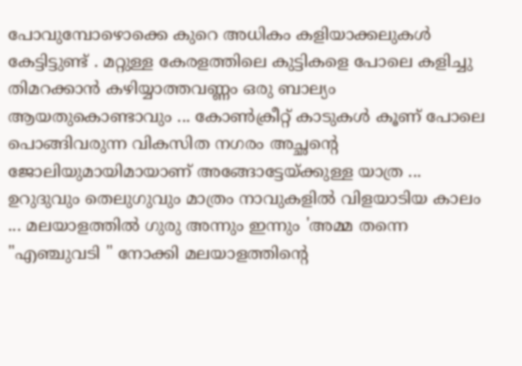പോവുമ്പോഴൊക്കെ കുറെ അധികം കളിയാക്കലുകൾ കേട്ടിട്ടുണ്ട് . മറ്റുള്ള കേരളത്തിലെ കുട്ടികളെ പോലെ കളിച്ചു തിമറക്കാൻ കഴിയ്യാത്തവണ്ണം ഒരു ബാല്യം ആയതുകൊണ്ടാവും ... കോൺക്രീറ്റ് കാടുകൾ കൂണ് പോലെ പൊങ്ങിവരുന്ന വികസിത നഗരം അച്ഛന്റെ ജോലിയുമായിമായാണ് അങ്ങോട്ടേയ്ക്കുള്ള യാത്ര ... ഉറുദുവും തെലുഗുവും മാത്രം നാവുകളിൽ വിളയാടിയ കാലം ... മലയാളത്തിൽ ഗുരു അന്നും ഇന്നും 'അമ്മ തന്നെ "എഞ്ചുവടി " നോക്കി മലയാളത്തിന്റെ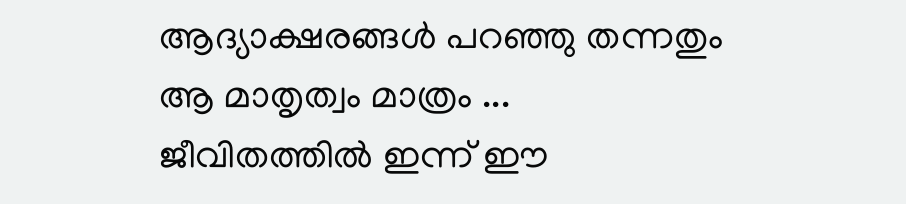ആദ്യാക്ഷരങ്ങൾ പറഞ്ഞു തന്നതും ആ മാതൃത്വം മാത്രം ... ജീവിതത്തിൽ ഇന്ന് ഈ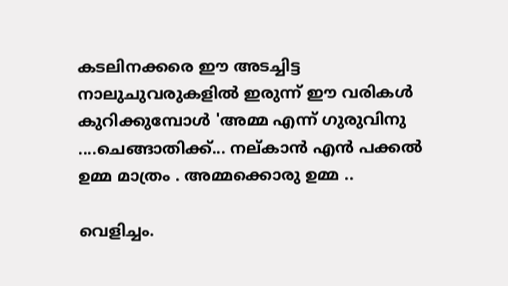കടലിനക്കരെ ഈ അടച്ചിട്ട നാലുചുവരുകളിൽ ഇരുന്ന് ഈ വരികൾ കുറിക്കുമ്പോൾ 'അമ്മ എന്ന് ഗുരുവിനു ....ചെങ്ങാതിക്ക്... നല്കാൻ എൻ പക്കൽ ഉമ്മ മാത്രം . അമ്മക്കൊരു ഉമ്മ ..

വെളിച്ചം.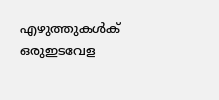എഴുത്തുകൾക് ഒരുഇടവേള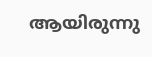ആയിരുന്നു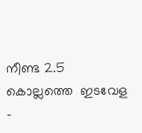നീണ്ട 2.5 കൊല്ലത്തെ  ഇടവേള -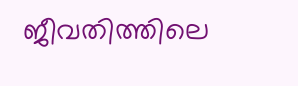ജീവതിത്തിലെ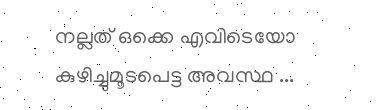നല്ലത് ഒക്കെ എവിടെയോ കുഴിച്ചുമൂടപെട്ട അവസ്ഥ ...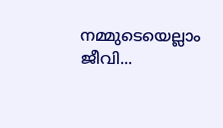നമ്മുടെയെല്ലാം ജീവി...